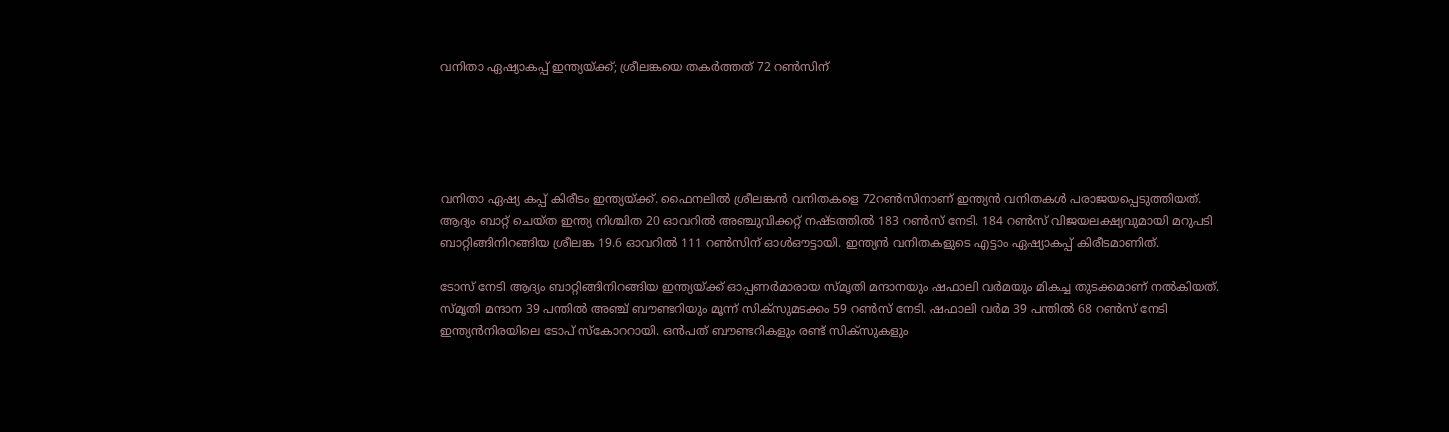വനിതാ ഏഷ്യാകപ്പ് ഇന്ത്യയ്ക്ക്; ശ്രീലങ്കയെ തകർത്തത് 72 റൺസിന്





വനിതാ ഏഷ്യ കപ്പ് കിരീടം ഇന്ത്യയ്ക്ക്. ഫൈനലിൽ ശ്രീലങ്കൻ വനിതകളെ 72റൺസിനാണ് ഇന്ത്യൻ വനിതകൾ പരാജയപ്പെടുത്തിയത്. ആദ്യം ബാറ്റ് ചെയ്ത ഇന്ത്യ നിശ്ചിത 20 ഓവറിൽ അഞ്ചുവിക്കറ്റ് നഷ്ടത്തിൽ 183 റൺസ് നേടി. 184 റൺസ് വിജയലക്ഷ്യവുമായി മറുപടി ബാറ്റിങ്ങിനിറങ്ങിയ ശ്രീലങ്ക 19.6 ഓവറിൽ 111 റൺസിന് ഓൾഔട്ടായി. ഇന്ത്യൻ വനിതകളുടെ എട്ടാം ഏഷ്യാകപ്പ് കിരീടമാണിത്.

ടോസ് നേടി ആദ്യം ബാറ്റിങ്ങിനിറങ്ങിയ ഇന്ത്യയ്ക്ക് ഓപ്പണർമാരായ സ്മൃതി മന്ദാനയും ഷഫാലി വർമയും മികച്ച തുടക്കമാണ് നൽകിയത്. സ്മൃതി മന്ദാന 39 പന്തിൽ അഞ്ച് ബൗണ്ടറിയും മൂന്ന് സിക്സുമടക്കം 59 റൺസ് നേടി. ഷഫാലി വർമ 39 പന്തിൽ 68 റൺസ് നേടി ഇന്ത്യൻനിരയിലെ ടോപ് സ്കോററായി. ഒൻപത് ബൗണ്ടറികളും രണ്ട് സിക്സുകളും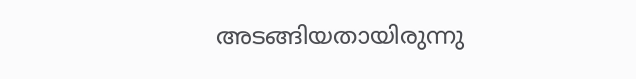അടങ്ങിയതായിരുന്നു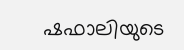ഷഫാലിയുടെ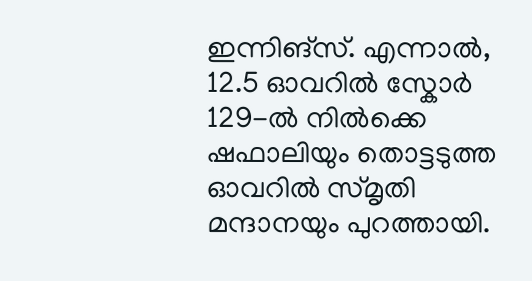ഇന്നിങ്സ്. എന്നാൽ, 12.5 ഓവറിൽ സ്കോർ 129-ൽ നിൽക്കെ ഷഫാലിയും തൊട്ടടുത്ത ഓവറിൽ സ്മൃതി മന്ദാനയും പുറത്തായി.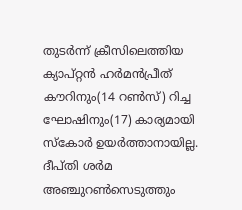തുടർന്ന് ക്രീസിലെത്തിയ ക്യാപ്റ്റൻ ഹർമൻപ്രീത് കൗറിനും(14 റൺസ്) റിച്ച ഘോഷിനും(17) കാര്യമായി സ്കോർ ഉയർത്താനായില്ല. ദീപ്തി ശർമ അഞ്ചുറൺസെടുത്തും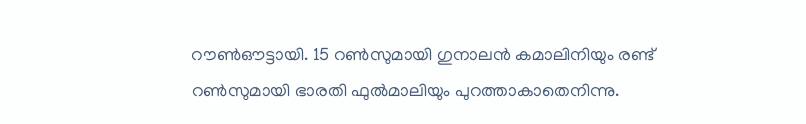റൗൺഔട്ടായി. 15 റൺസുമായി ഗുനാലൻ കമാലിനിയും രണ്ട് റൺസുമായി ഭാരതി ഫുൽമാലിയും പുറത്താകാതെനിന്നു.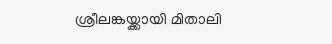ശ്രീലങ്കയ്ക്കായി മിതാലി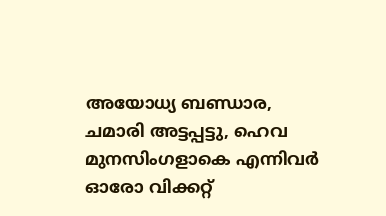അയോധ്യ ബണ്ഡാര, ചമാരി അട്ടപ്പട്ടു, ഹെവ മുനസിംഗളാകെ എന്നിവർ ഓരോ വിക്കറ്റ്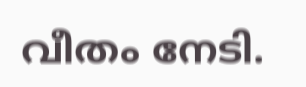വീതം നേടി.